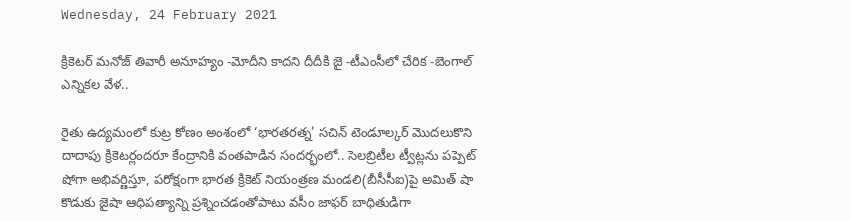Wednesday, 24 February 2021

క్రికెటర్ మనోజ్ తివారీ అనూహ్యం -మోదీని కాదని దీదీకి జై -టీఎంసీలో చేరిక -బెంగాల్ ఎన్నికల వేళ..

రైతు ఉద్యమంలో కుట్ర కోణం అంశంలో ‘భారతరత్న' సచిన్ టెండూల్కర్ మొదలుకొని దాదాపు క్రికెటర్లందరూ కేంద్రానికి వంతపాడిన సందర్భంలో.. సెలబ్రిటీల ట్వీట్లను పప్పెట్ షోగా అభివర్ణిస్తూ, పరోక్షంగా భారత క్రికెట్ నియంత్రణ మండలి(బీసీసీఐ)పై అమిత్ షా కొడుకు జైషా ఆధిపత్యాన్ని ప్రశ్నించడంతోపాటు వసీం జాఫర్ బాధితుడిగా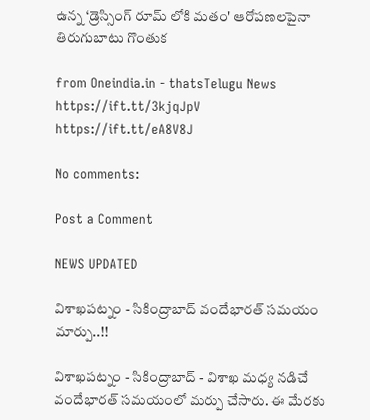ఉన్న ‘డ్రెస్సింగ్ రూమ్ లోకి మతం' ఆరోపణలపైనా తిరుగుబాటు గొంతుక

from Oneindia.in - thatsTelugu News https://ift.tt/3kjqJpV
https://ift.tt/eA8V8J

No comments:

Post a Comment

NEWS UPDATED

విశాఖపట్నం - సికింద్రాబాద్ వందేభారత్ సమయం మార్పు..!!

విశాఖపట్నం - సికింద్రాబాద్ - విశాఖ మధ్య నడిచే వందేభారత్ సమయంలో మర్పు చేసారు. ఈ మేరకు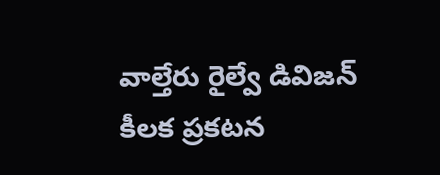వాల్తేరు రైల్వే డివిజన్ కీలక ప్రకటన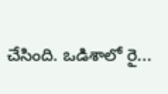చేసింది. ఒడిశాలో రై...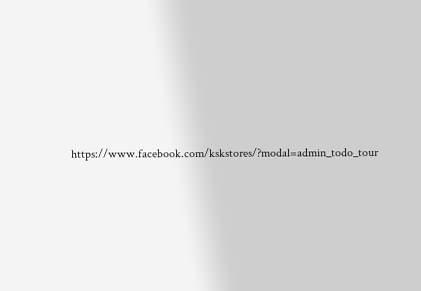https://www.facebook.com/kskstores/?modal=admin_todo_tour